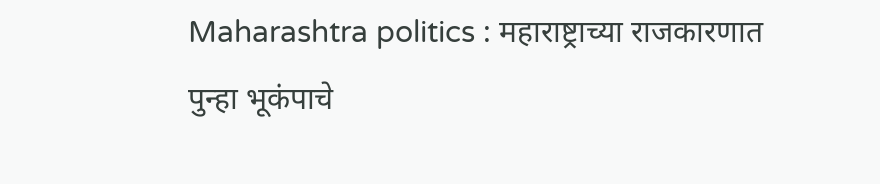Maharashtra politics : महाराष्ट्राच्या राजकारणात पुन्हा भूकंपाचे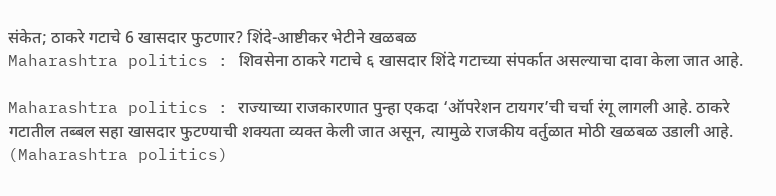संकेत; ठाकरे गटाचे 6 खासदार फुटणार? शिंदे-आष्टीकर भेटीने खळबळ
Maharashtra politics : शिवसेना ठाकरे गटाचे ६ खासदार शिंदे गटाच्या संपर्कात असल्याचा दावा केला जात आहे.

Maharashtra politics : राज्याच्या राजकारणात पुन्हा एकदा ‘ऑपरेशन टायगर’ची चर्चा रंगू लागली आहे. ठाकरे गटातील तब्बल सहा खासदार फुटण्याची शक्यता व्यक्त केली जात असून, त्यामुळे राजकीय वर्तुळात मोठी खळबळ उडाली आहे. (Maharashtra politics)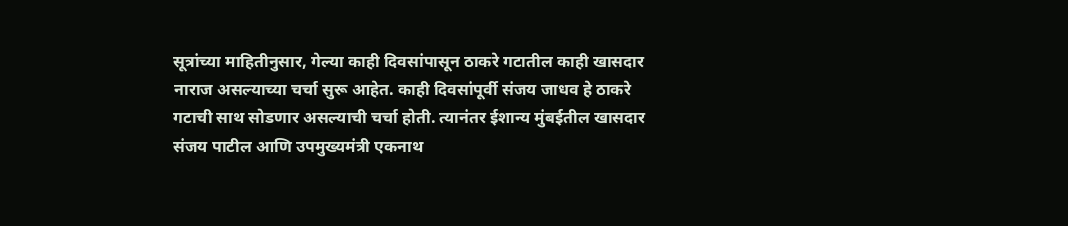सूत्रांच्या माहितीनुसार, गेल्या काही दिवसांपासून ठाकरे गटातील काही खासदार नाराज असल्याच्या चर्चा सुरू आहेत. काही दिवसांपूर्वी संजय जाधव हे ठाकरे गटाची साथ सोडणार असल्याची चर्चा होती. त्यानंतर ईशान्य मुंबईतील खासदार संजय पाटील आणि उपमुख्यमंत्री एकनाथ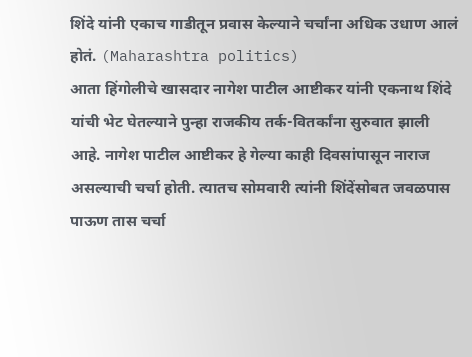शिंदे यांनी एकाच गाडीतून प्रवास केल्याने चर्चांना अधिक उधाण आलं होतं. (Maharashtra politics)
आता हिंगोलीचे खासदार नागेश पाटील आष्टीकर यांनी एकनाथ शिंदे यांची भेट घेतल्याने पुन्हा राजकीय तर्क-वितर्कांना सुरुवात झाली आहे. नागेश पाटील आष्टीकर हे गेल्या काही दिवसांपासून नाराज असल्याची चर्चा होती. त्यातच सोमवारी त्यांनी शिंदेंसोबत जवळपास पाऊण तास चर्चा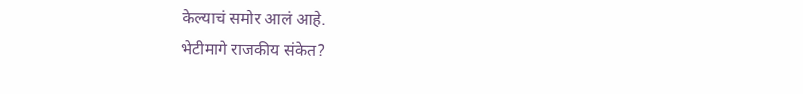केल्याचं समोर आलं आहे.
भेटीमागे राजकीय संकेत?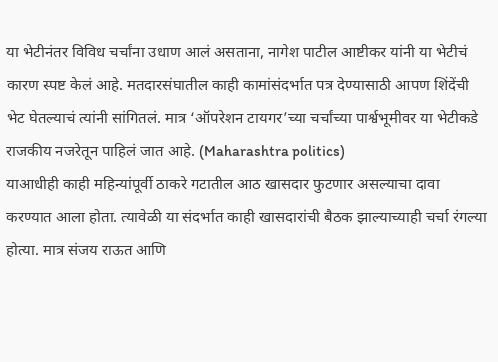या भेटीनंतर विविध चर्चांना उधाण आलं असताना, नागेश पाटील आष्टीकर यांनी या भेटीचं कारण स्पष्ट केलं आहे. मतदारसंघातील काही कामांसंदर्भात पत्र देण्यासाठी आपण शिंदेंची भेट घेतल्याचं त्यांनी सांगितलं. मात्र ‘ऑपरेशन टायगर’च्या चर्चांच्या पार्श्वभूमीवर या भेटीकडे राजकीय नजरेतून पाहिलं जात आहे. (Maharashtra politics)
याआधीही काही महिन्यांपूर्वी ठाकरे गटातील आठ खासदार फुटणार असल्याचा दावा करण्यात आला होता. त्यावेळी या संदर्भात काही खासदारांची बैठक झाल्याच्याही चर्चा रंगल्या होत्या. मात्र संजय राऊत आणि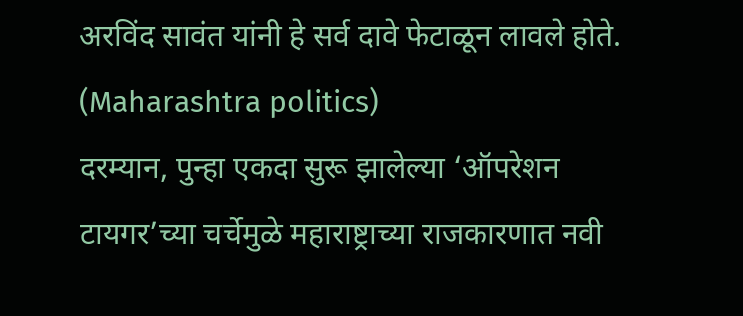अरविंद सावंत यांनी हे सर्व दावे फेटाळून लावले होते. (Maharashtra politics)
दरम्यान, पुन्हा एकदा सुरू झालेल्या ‘ऑपरेशन टायगर’च्या चर्चेमुळे महाराष्ट्राच्या राजकारणात नवी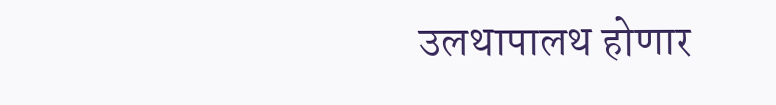उलथापालथ होणार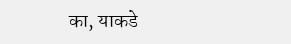का, याकडे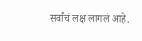सर्वांचं लक्ष लागलं आहे.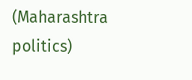(Maharashtra politics)